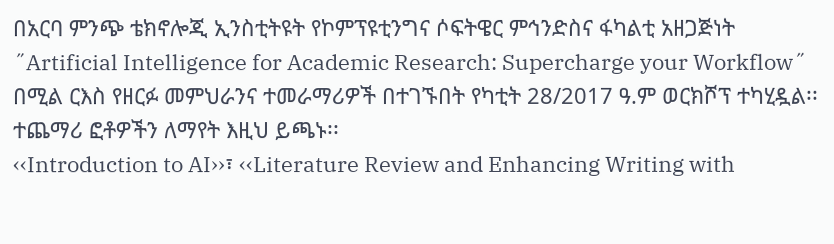በአርባ ምንጭ ቴክኖሎጂ ኢንስቲትዩት የኮምፕዩቲንግና ሶፍትዌር ምኅንድስና ፋካልቲ አዘጋጅነት ˝Artificial Intelligence for Academic Research: Supercharge your Workflow˝ በሚል ርእስ የዘርፉ መምህራንና ተመራማሪዎች በተገኙበት የካቲት 28/2017 ዓ.ም ወርክሾፕ ተካሂዷል፡፡ ተጨማሪ ፎቶዎችን ለማየት እዚህ ይጫኑ፡፡
‹‹Introduction to AI››፣ ‹‹Literature Review and Enhancing Writing with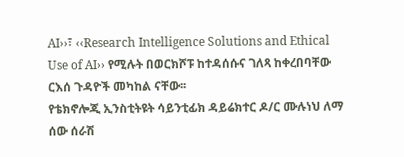AI››፣ ‹‹Research Intelligence Solutions and Ethical Use of AI›› የሚሉት በወርክሾፑ ከተዳሰሱና ገለጻ ከቀረበባቸው ርእሰ ጉዳዮች መካከል ናቸው፡፡
የቴክኖሎጂ ኢንስቲትዩት ሳይንቲፊክ ዳይሬክተር ዶ/ር ሙሉነህ ለማ ሰው ሰራሽ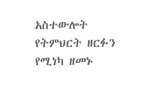አስተውሎት የትምህርት ዘርፉን የሚነካ ዘመኑ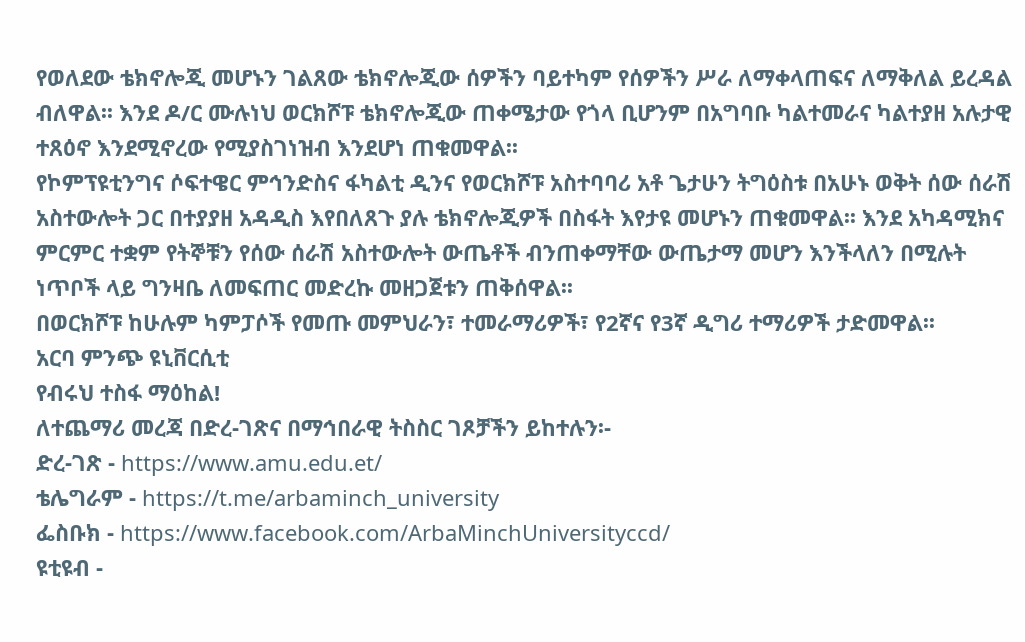የወለደው ቴክኖሎጂ መሆኑን ገልጸው ቴክኖሎጂው ሰዎችን ባይተካም የሰዎችን ሥራ ለማቀላጠፍና ለማቅለል ይረዳል ብለዋል፡፡ እንደ ዶ/ር ሙሉነህ ወርክሾፑ ቴክኖሎጂው ጠቀሜታው የጎላ ቢሆንም በአግባቡ ካልተመራና ካልተያዘ አሉታዊ ተጸዕኖ እንደሚኖረው የሚያስገነዝብ እንደሆነ ጠቁመዋል፡፡
የኮምፕዩቲንግና ሶፍተዌር ምኅንድስና ፋካልቲ ዲንና የወርክሾፑ አስተባባሪ አቶ ጌታሁን ትግዕስቱ በአሁኑ ወቅት ሰው ሰራሽ አስተውሎት ጋር በተያያዘ አዳዲስ እየበለጸጉ ያሉ ቴክኖሎጂዎች በስፋት እየታዩ መሆኑን ጠቁመዋል፡፡ እንደ አካዳሚክና ምርምር ተቋም የትኞቹን የሰው ሰራሽ አስተውሎት ውጤቶች ብንጠቀማቸው ውጤታማ መሆን እንችላለን በሚሉት ነጥቦች ላይ ግንዛቤ ለመፍጠር መድረኩ መዘጋጀቱን ጠቅሰዋል፡፡
በወርክሾፑ ከሁሉም ካምፓሶች የመጡ መምህራን፣ ተመራማሪዎች፣ የ2ኛና የ3ኛ ዲግሪ ተማሪዎች ታድመዋል፡፡
አርባ ምንጭ ዩኒቨርሲቲ
የብሩህ ተስፋ ማዕከል!
ለተጨማሪ መረጃ በድረ-ገጽና በማኅበራዊ ትስስር ገጾቻችን ይከተሉን፡-
ድረ-ገጽ - https://www.amu.edu.et/
ቴሌግራም - https://t.me/arbaminch_university
ፌስቡክ - https://www.facebook.com/ArbaMinchUniversityccd/
ዩቲዩብ -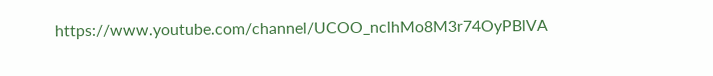https://www.youtube.com/channel/UCOO_nclhMo8M3r74OyPBlVA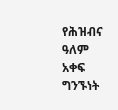የሕዝብና ዓለም አቀፍ ግንኙነት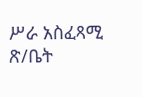ሥራ አስፈጻሚ ጽ/ቤት